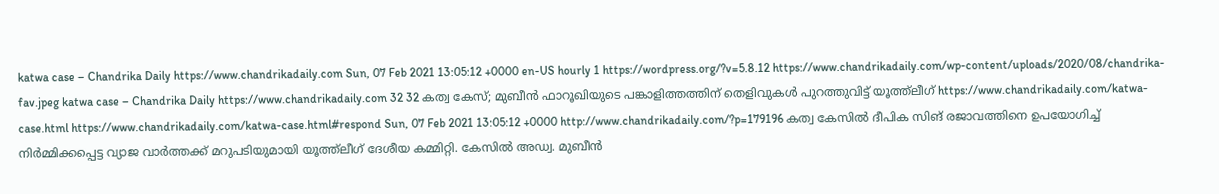katwa case – Chandrika Daily https://www.chandrikadaily.com Sun, 07 Feb 2021 13:05:12 +0000 en-US hourly 1 https://wordpress.org/?v=5.8.12 https://www.chandrikadaily.com/wp-content/uploads/2020/08/chandrika-fav.jpeg katwa case – Chandrika Daily https://www.chandrikadaily.com 32 32 കത്വ കേസ്; മുബീന്‍ ഫാറൂഖിയുടെ പങ്കാളിത്തത്തിന് തെളിവുകള്‍ പുറത്തുവിട്ട് യൂത്ത്‌ലീഗ് https://www.chandrikadaily.com/katwa-case.html https://www.chandrikadaily.com/katwa-case.html#respond Sun, 07 Feb 2021 13:05:12 +0000 http://www.chandrikadaily.com/?p=179196 കത്വ കേസില്‍ ദീപിക സിങ് രജാവത്തിനെ ഉപയോഗിച്ച് നിര്‍മ്മിക്കപ്പെട്ട വ്യാജ വാര്‍ത്തക്ക് മറുപടിയുമായി യൂത്ത്‌ലീഗ് ദേശീയ കമ്മിറ്റി. കേസില്‍ അഡ്വ. മുബീന്‍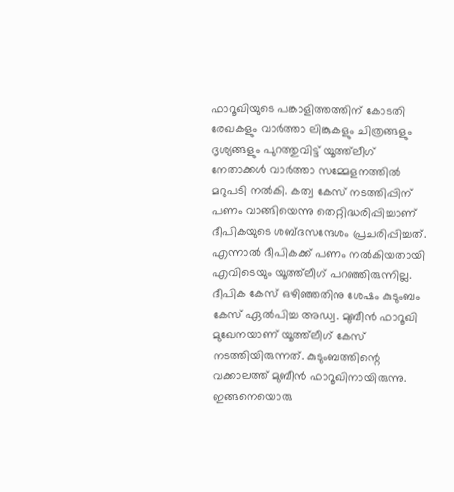ഫാറൂഖിയുടെ പങ്കാളിത്തത്തിന് കോടതി രേഖകളും വാര്‍ത്താ ലിങ്കുകളും ചിത്രങ്ങളും ദൃശ്യങ്ങളും പുറത്തുവിട്ട് യൂത്ത്‌ലീഗ് നേതാക്കള്‍ വാര്‍ത്താ സമ്മേളനത്തില്‍ മറുപടി നല്‍കി. കത്വ കേസ് നടത്തിപ്പിന് പണം വാങ്ങിയെന്നു തെറ്റിദ്ധരിപ്പിച്ചാണ് ദീപികയുടെ ശബ്ദസന്ദേശം പ്രചരിപ്പിച്ചത്. എന്നാല്‍ ദീപികക്ക് പണം നല്‍കിയതായി എവിടെയും യൂത്ത്‌ലീഗ് പറഞ്ഞിരുന്നില്ല. ദീപിക കേസ് ഒഴിഞ്ഞതിനു ശേഷം കുടുംബം കേസ് ഏല്‍പിച്ച അഡ്വ. മുബീന്‍ ഫാറൂഖി മുഖേനയാണ് യൂത്ത്‌ലീഗ് കേസ് നടത്തിയിരുന്നത്. കുടുംബത്തിന്റെ വക്കാലത്ത് മുബീന്‍ ഫാറൂഖിനായിരുന്നു. ഇങ്ങനെയൊരു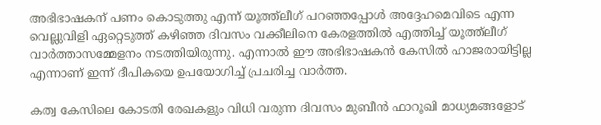അഭിഭാഷകന് പണം കൊടുത്തു എന്ന് യൂത്ത്‌ലീഗ് പറഞ്ഞപ്പോള്‍ അദ്ദേഹമെവിടെ എന്ന വെല്ലുവിളി ഏറ്റെടുത്ത് കഴിഞ്ഞ ദിവസം വക്കീലിനെ കേരളത്തില്‍ എത്തിച്ച് യൂത്ത്‌ലീഗ് വാര്‍ത്താസമ്മേളനം നടത്തിയിരുന്നു. എന്നാല്‍ ഈ അഭിഭാഷകന്‍ കേസില്‍ ഹാജരായിട്ടില്ല എന്നാണ് ഇന്ന് ദീപികയെ ഉപയോഗിച്ച് പ്രചരിച്ച വാര്‍ത്ത.

കത്വ കേസിലെ കോടതി രേഖകളും വിധി വരുന്ന ദിവസം മുബീന്‍ ഫാറൂഖി മാധ്യമങ്ങളോട്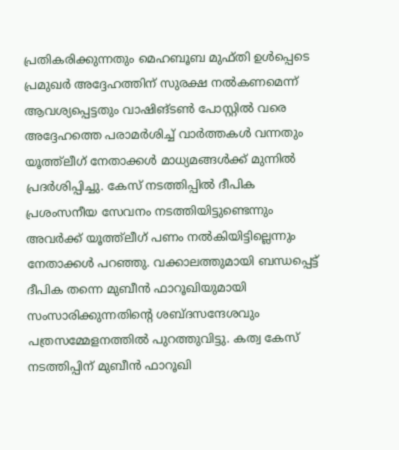പ്രതികരിക്കുന്നതും മെഹബൂബ മുഫ്തി ഉള്‍പ്പെടെ പ്രമുഖര്‍ അദ്ദേഹത്തിന് സുരക്ഷ നല്‍കണമെന്ന് ആവശ്യപ്പെട്ടതും വാഷിങ്ടണ്‍ പോസ്റ്റില്‍ വരെ അദ്ദേഹത്തെ പരാമര്‍ശിച്ച് വാര്‍ത്തകള്‍ വന്നതും യൂത്ത്‌ലീഗ് നേതാക്കള്‍ മാധ്യമങ്ങള്‍ക്ക് മുന്നില്‍ പ്രദര്‍ശിപ്പിച്ചു. കേസ് നടത്തിപ്പില്‍ ദീപിക പ്രശംസനീയ സേവനം നടത്തിയിട്ടുണ്ടെന്നും അവര്‍ക്ക് യൂത്ത്‌ലീഗ് പണം നല്‍കിയിട്ടില്ലെന്നും നേതാക്കള്‍ പറഞ്ഞു. വക്കാലത്തുമായി ബന്ധപ്പെട്ട് ദീപിക തന്നെ മുബീന്‍ ഫാറൂഖിയുമായി സംസാരിക്കുന്നതിന്റെ ശബ്ദസന്ദേശവും പത്രസമ്മേളനത്തില്‍ പുറത്തുവിട്ടു. കത്വ കേസ് നടത്തിപ്പിന് മുബീന്‍ ഫാറൂഖി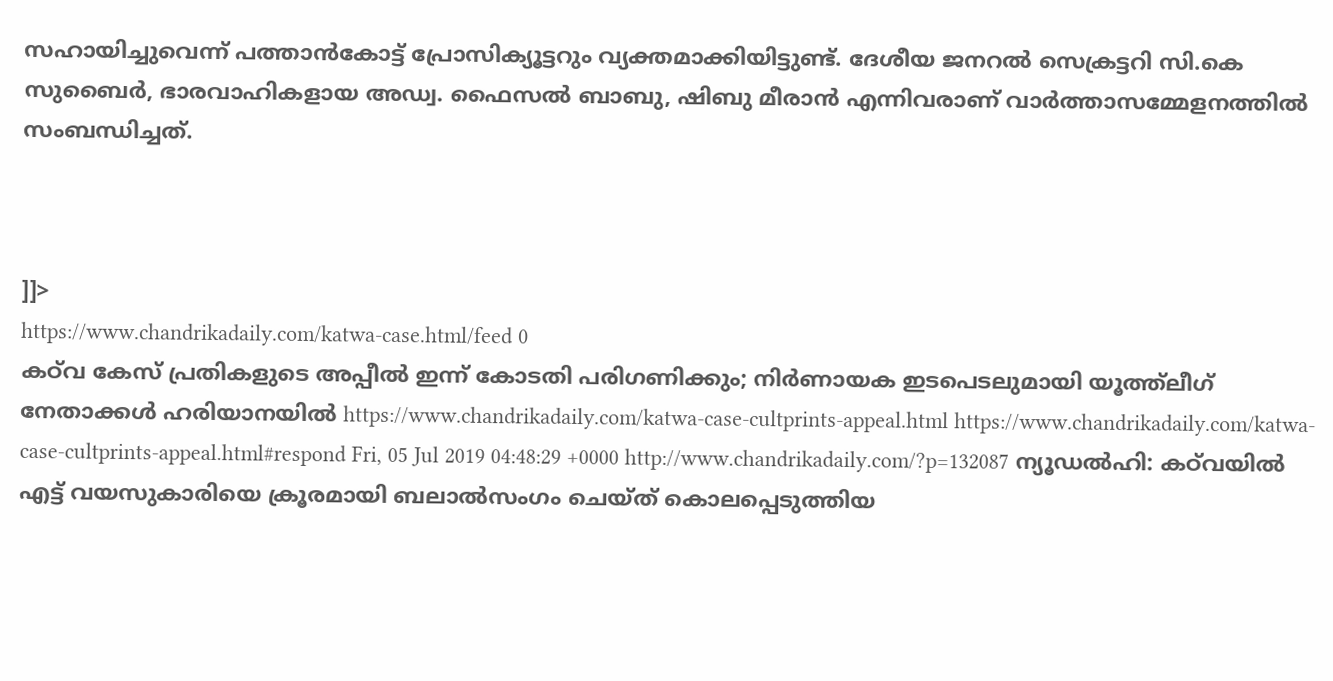സഹായിച്ചുവെന്ന് പത്താന്‍കോട്ട് പ്രോസിക്യൂട്ടറും വ്യക്തമാക്കിയിട്ടുണ്ട്. ദേശീയ ജനറല്‍ സെക്രട്ടറി സി.കെ സുബൈര്‍, ഭാരവാഹികളായ അഡ്വ. ഫൈസല്‍ ബാബു, ഷിബു മീരാന്‍ എന്നിവരാണ് വാര്‍ത്താസമ്മേളനത്തില്‍ സംബന്ധിച്ചത്.



]]>
https://www.chandrikadaily.com/katwa-case.html/feed 0
കഠ്‌വ കേസ് പ്രതികളുടെ അപ്പീല്‍ ഇന്ന് കോടതി പരിഗണിക്കും; നിര്‍ണായക ഇടപെടലുമായി യൂത്ത്‌ലീഗ് നേതാക്കള്‍ ഹരിയാനയില്‍ https://www.chandrikadaily.com/katwa-case-cultprints-appeal.html https://www.chandrikadaily.com/katwa-case-cultprints-appeal.html#respond Fri, 05 Jul 2019 04:48:29 +0000 http://www.chandrikadaily.com/?p=132087 ന്യൂഡല്‍ഹി: കഠ്‌വയില്‍ എട്ട് വയസുകാരിയെ ക്രൂരമായി ബലാല്‍സംഗം ചെയ്ത് കൊലപ്പെടുത്തിയ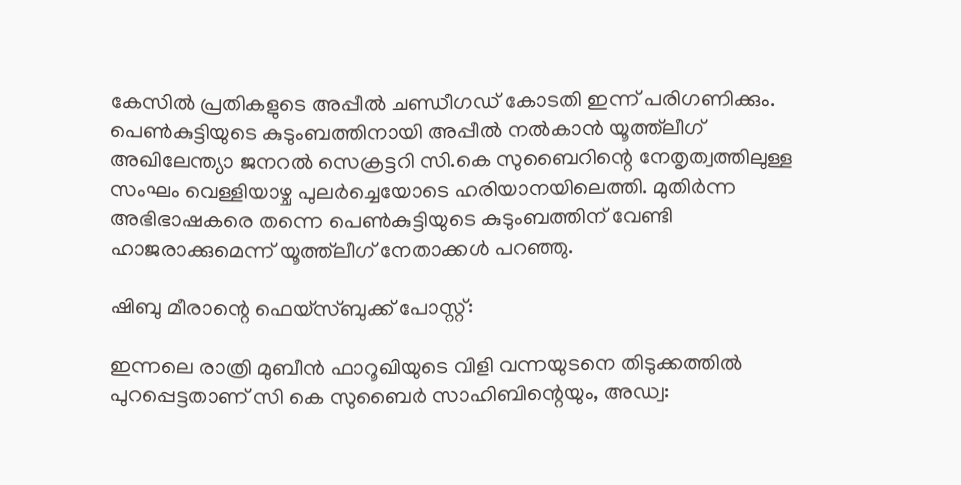കേസില്‍ പ്രതികളുടെ അപ്പീല്‍ ചണ്ഡീഗഡ് കോടതി ഇന്ന് പരിഗണിക്കും. പെണ്‍കുട്ടിയുടെ കുടുംബത്തിനായി അപ്പീല്‍ നല്‍കാന്‍ യൂത്ത്‌ലീഗ് അഖിലേന്ത്യാ ജനറല്‍ സെക്രട്ടറി സി.കെ സുബൈറിന്റെ നേതൃത്വത്തിലുള്ള സംഘം വെള്ളിയാഴ്ച പുലര്‍ച്ചെയോടെ ഹരിയാനയിലെത്തി. മുതിര്‍ന്ന അഭിഭാഷകരെ തന്നെ പെണ്‍കുട്ടിയുടെ കുടുംബത്തിന് വേണ്ടി ഹാജരാക്കുമെന്ന് യൂത്ത്‌ലീഗ് നേതാക്കള്‍ പറഞ്ഞു.

ഷിബു മീരാന്റെ ഫെയ്‌സ്ബുക്ക് പോസ്റ്റ്:

ഇന്നലെ രാത്രി മുബീൻ ഫാറൂഖിയുടെ വിളി വന്നയുടനെ തിടുക്കത്തിൽ പുറപ്പെട്ടതാണ് സി കെ സുബൈർ സാഹിബിന്റെയും, അഡ്വ: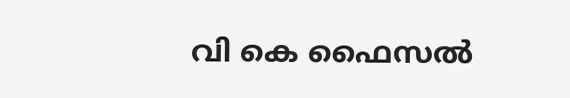വി കെ ഫൈസൽ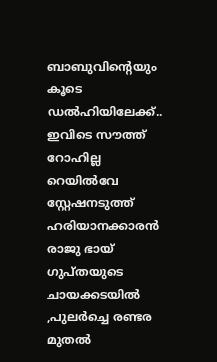ബാബുവിന്റെയും കൂടെ ഡൽഹിയിലേക്ക്.. ഇവിടെ സൗത്ത് റോഹില്ല റെയിൽവേ സ്റ്റേഷനടുത്ത് ഹരിയാനക്കാരൻ രാജു ഭായ് ഗുപ്തയുടെ ചായക്കടയിൽ ,പുലർച്ചെ രണ്ടര മുതൽ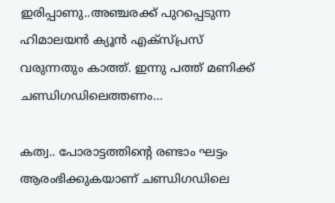ഇരിപ്പാണു..അഞ്ചരക്ക് പുറപ്പെടുന്ന ഹിമാലയൻ ക്യൂൻ എക്സ്പ്രസ് വരുന്നതും കാത്ത്. ഇന്നു പത്ത് മണിക്ക് ചണ്ഡിഗഡിലെത്തണം…

കത്വ.. പോരാട്ടത്തിന്റെ രണ്ടാം ഘട്ടം ആരംഭിക്കുകയാണ് ചണ്ഡിഗഡിലെ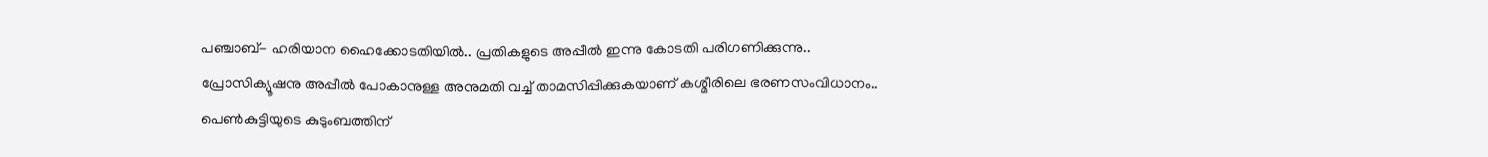പഞ്ചാബ്- ഹരിയാന ഹൈക്കോടതിയിൽ.. പ്രതികളുടെ അപ്പീൽ ഇന്നു കോടതി പരിഗണിക്കുന്നു.. പ്രോസിക്യൂഷനു അപ്പീൽ പോകാനുള്ള അനുമതി വച്ച് താമസിപ്പിക്കുകയാണ് കശ്മീരിലെ ഭരണസംവിധാനം.. പെൺകുട്ടിയുടെ കുടുംബത്തിന്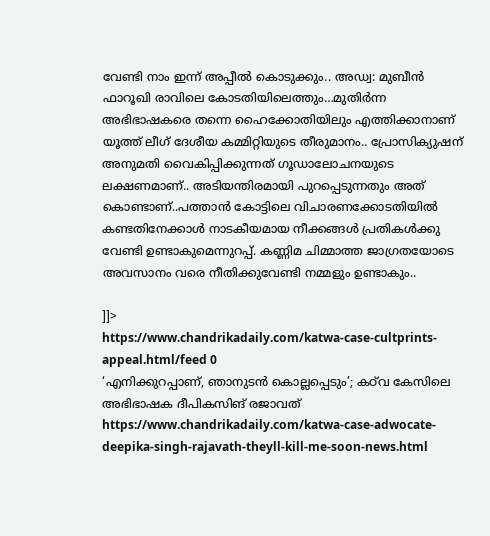വേണ്ടി നാം ഇന്ന് അപ്പീൽ കൊടുക്കും.. അഡ്വ: മുബീൻ ഫാറൂഖി രാവിലെ കോടതിയിലെത്തും…മുതിർന്ന അഭിഭാഷകരെ തന്നെ ഹൈക്കോതിയിലും എത്തിക്കാനാണ് യൂത്ത് ലീഗ് ദേശീയ കമ്മിറ്റിയുടെ തീരുമാനം.. പ്രോസിക്യുഷന് അനുമതി വൈകിപ്പിക്കുന്നത് ഗൂഡാലോചനയുടെ ലക്ഷണമാണ്.. അടിയന്തിരമായി പുറപ്പെടുന്നതും അത് കൊണ്ടാണ്..പത്താൻ കോട്ടിലെ വിചാരണക്കോടതിയിൽ കണ്ടതിനേക്കാൾ നാടകീയമായ നീക്കങ്ങൾ പ്രതികൾക്കു വേണ്ടി ഉണ്ടാകുമെന്നുറപ്പ്. കണ്ണിമ ചിമ്മാത്ത ജാഗ്രതയോടെ അവസാനം വരെ നീതിക്കുവേണ്ടി നമ്മളും ഉണ്ടാകും..

]]>
https://www.chandrikadaily.com/katwa-case-cultprints-appeal.html/feed 0
‘എനിക്കുറപ്പാണ്, ഞാനുടന്‍ കൊല്ലപ്പെടും’; കഠ്‌വ കേസിലെ അഭിഭാഷക ദീപികസിങ് രജാവത് https://www.chandrikadaily.com/katwa-case-adwocate-deepika-singh-rajavath-theyll-kill-me-soon-news.html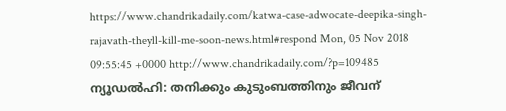https://www.chandrikadaily.com/katwa-case-adwocate-deepika-singh-rajavath-theyll-kill-me-soon-news.html#respond Mon, 05 Nov 2018 09:55:45 +0000 http://www.chandrikadaily.com/?p=109485 ന്യൂഡല്‍ഹി: തനിക്കും കുടുംബത്തിനും ജീവന്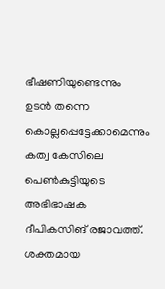ഭീഷണിയുണ്ടെന്നും ഉടന്‍ തന്നെ കൊല്ലപ്പെട്ടേക്കാമെന്നും കത്വ കേസിലെ പെണ്‍കുട്ടിയുടെ അഭിഭാഷക ദീപികസിങ് രജാവത്ത്. ശക്തമായ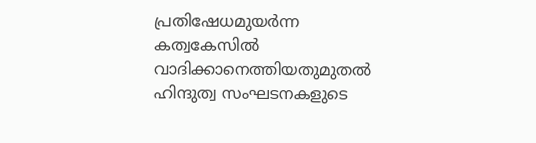പ്രതിഷേധമുയര്‍ന്ന കത്വകേസില്‍ വാദിക്കാനെത്തിയതുമുതല്‍ ഹിന്ദുത്വ സംഘടനകളുടെ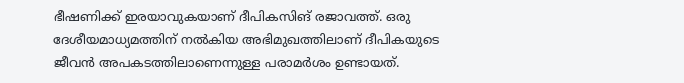ഭീഷണിക്ക് ഇരയാവുകയാണ് ദീപികസിങ് രജാവത്ത്. ഒരു ദേശീയമാധ്യമത്തിന് നല്‍കിയ അഭിമുഖത്തിലാണ് ദീപികയുടെ ജീവന്‍ അപകടത്തിലാണെന്നുള്ള പരാമര്‍ശം ഉണ്ടായത്.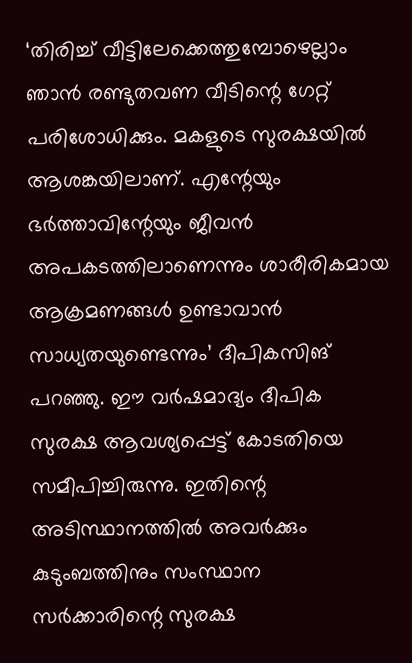‘തിരിച്ച് വീട്ടിലേക്കെത്തുമ്പോഴെല്ലാം ഞാന്‍ രണ്ടുതവണ വീടിന്റെ ഗേറ്റ് പരിശോധിക്കും. മകളുടെ സുരക്ഷയില്‍ ആശങ്കയിലാണ്. എന്റേയും ഭര്‍ത്താവിന്റേയും ജീവന്‍ അപകടത്തിലാണെന്നും ശാരീരികമായ ആക്രമണങ്ങള്‍ ഉണ്ടാവാന്‍ സാധ്യതയുണ്ടെന്നും’ ദീപികസിങ് പറഞ്ഞു. ഈ വര്‍ഷമാദ്യം ദീപിക സുരക്ഷ ആവശ്യപ്പെട്ട് കോടതിയെ സമീപിച്ചിരുന്നു. ഇതിന്റെ അടിസ്ഥാനത്തില്‍ അവര്‍ക്കും കുടുംബത്തിനും സംസ്ഥാന സര്‍ക്കാരിന്റെ സുരക്ഷ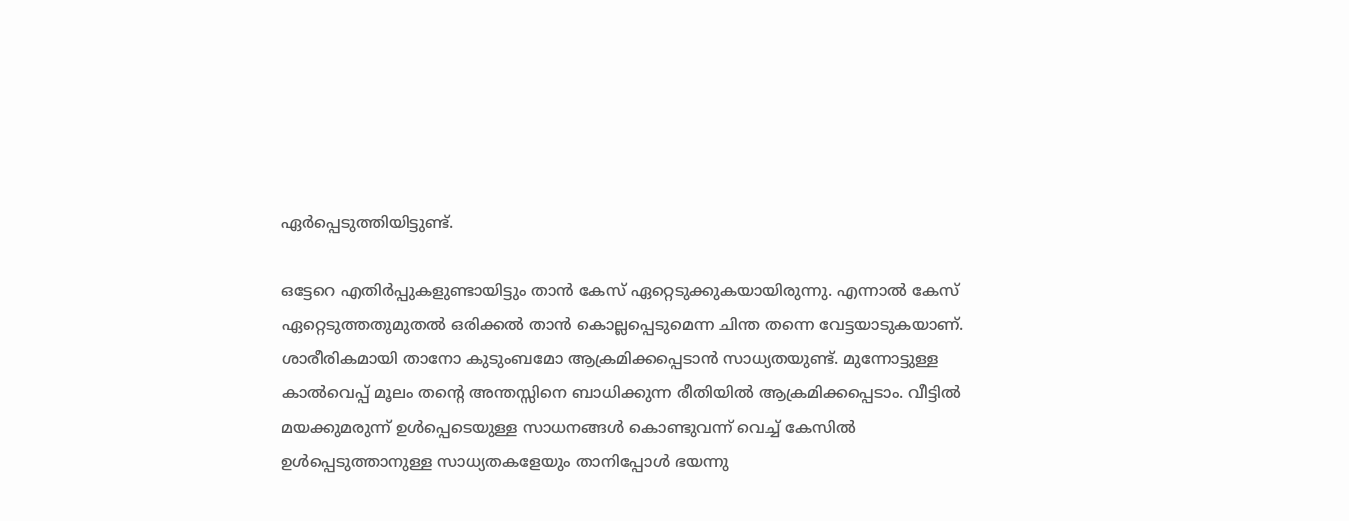ഏര്‍പ്പെടുത്തിയിട്ടുണ്ട്.

ഒട്ടേറെ എതിര്‍പ്പുകളുണ്ടായിട്ടും താന്‍ കേസ് ഏറ്റെടുക്കുകയായിരുന്നു. എന്നാല്‍ കേസ് ഏറ്റെടുത്തതുമുതല്‍ ഒരിക്കല്‍ താന്‍ കൊല്ലപ്പെടുമെന്ന ചിന്ത തന്നെ വേട്ടയാടുകയാണ്. ശാരീരികമായി താനോ കുടുംബമോ ആക്രമിക്കപ്പെടാന്‍ സാധ്യതയുണ്ട്. മുന്നോട്ടുള്ള കാല്‍വെപ്പ് മൂലം തന്റെ അന്തസ്സിനെ ബാധിക്കുന്ന രീതിയില്‍ ആക്രമിക്കപ്പെടാം. വീട്ടില്‍ മയക്കുമരുന്ന് ഉള്‍പ്പെടെയുള്ള സാധനങ്ങള്‍ കൊണ്ടുവന്ന് വെച്ച് കേസില്‍ ഉള്‍പ്പെടുത്താനുള്ള സാധ്യതകളേയും താനിപ്പോള്‍ ഭയന്നു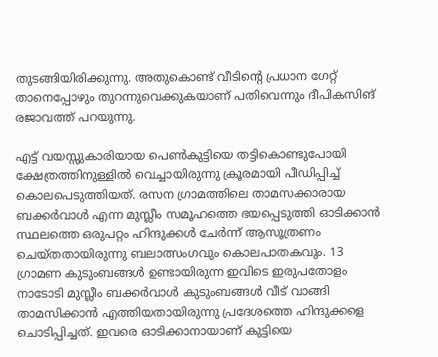തുടങ്ങിയിരിക്കുന്നു. അതുകൊണ്ട് വീടിന്റെ പ്രധാന ഗേറ്റ് താനെപ്പോഴും തുറന്നുവെക്കുകയാണ് പതിവെന്നും ദീപികസിങ് രജാവത്ത് പറയുന്നു.

എട്ട് വയസ്സുകാരിയായ പെണ്‍കുട്ടിയെ തട്ടികൊണ്ടുപോയി ക്ഷേത്രത്തിനുള്ളില്‍ വെച്ചായിരുന്നു ക്രൂരമായി പീഡിപ്പിച്ച് കൊലപെടുത്തിയത്. രസന ഗ്രാമത്തിലെ താമസക്കാരായ ബക്കര്‍വാള്‍ എന്ന മുസ്ലീം സമൂഹത്തെ ഭയപ്പെടുത്തി ഓടിക്കാന്‍ സ്ഥലത്തെ ഒരുപറ്റം ഹിന്ദുക്കള്‍ ചേര്‍ന്ന് ആസൂത്രണം ചെയ്തതായിരുന്നു ബലാത്സംഗവും കൊലപാതകവും. 13 ഗ്രാമണ കുടുംബങ്ങള്‍ ഉണ്ടായിരുന്ന ഇവിടെ ഇരുപതോളം നാടോടി മുസ്ലീം ബക്കര്‍വാള്‍ കുടുംബങ്ങള്‍ വീട് വാങ്ങി താമസിക്കാന്‍ എത്തിയതായിരുന്നു പ്രദേശത്തെ ഹിന്ദുക്കളെ ചൊടിപ്പിച്ചത്. ഇവരെ ഓടിക്കാനായാണ് കുട്ടിയെ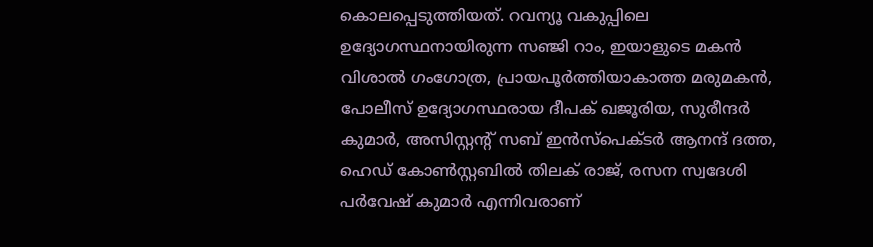കൊലപ്പെടുത്തിയത്. റവന്യൂ വകുപ്പിലെ ഉദ്യോഗസ്ഥനായിരുന്ന സഞ്ജി റാം, ഇയാളുടെ മകന്‍ വിശാല്‍ ഗംഗോത്ര, പ്രായപൂര്‍ത്തിയാകാത്ത മരുമകന്‍, പോലീസ് ഉദ്യോഗസ്ഥരായ ദീപക് ഖജൂരിയ, സുരീന്ദര്‍ കുമാര്‍, അസിസ്റ്റന്റ് സബ് ഇന്‍സ്‌പെക്ടര്‍ ആനന്ദ് ദത്ത, ഹെഡ് കോണ്‍സ്റ്റബില്‍ തിലക് രാജ്, രസന സ്വദേശി പര്‍വേഷ് കുമാര്‍ എന്നിവരാണ്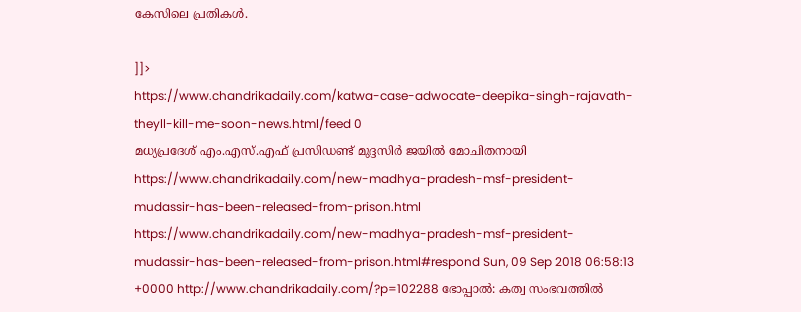കേസിലെ പ്രതികള്‍.

]]>
https://www.chandrikadaily.com/katwa-case-adwocate-deepika-singh-rajavath-theyll-kill-me-soon-news.html/feed 0
മധ്യപ്രദേശ് എം.എസ്.എഫ് പ്രസിഡണ്ട് മുദ്ദസിര്‍ ജയില്‍ മോചിതനായി https://www.chandrikadaily.com/new-madhya-pradesh-msf-president-mudassir-has-been-released-from-prison.html https://www.chandrikadaily.com/new-madhya-pradesh-msf-president-mudassir-has-been-released-from-prison.html#respond Sun, 09 Sep 2018 06:58:13 +0000 http://www.chandrikadaily.com/?p=102288 ഭോപ്പാല്‍: കത്വ സംഭവത്തില്‍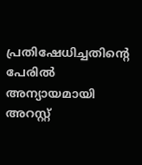പ്രതിഷേധിച്ചതിന്റെ പേരില്‍ അന്യായമായി അറസ്റ്റ്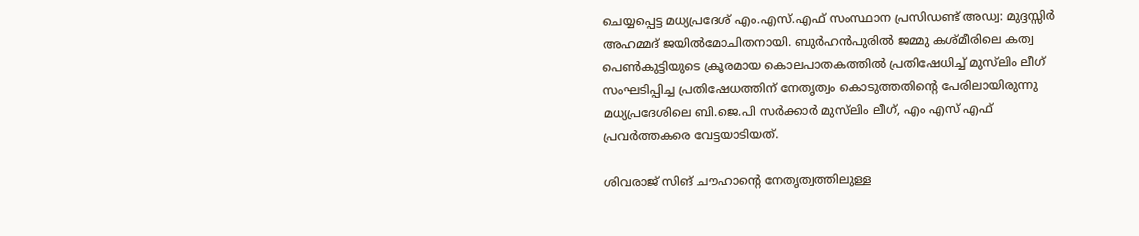ചെയ്യപ്പെട്ട മധ്യപ്രദേശ് എം.എസ്.എഫ് സംസ്ഥാന പ്രസിഡണ്ട് അഡ്വ: മുദ്ദസ്സിര്‍ അഹമ്മദ് ജയില്‍മോചിതനായി. ബുര്‍ഹന്‍പുരില്‍ ജമ്മു കശ്മീരിലെ കത്വ പെണ്‍കുട്ടിയുടെ ക്രൂരമായ കൊലപാതകത്തില്‍ പ്രതിഷേധിച്ച് മുസ്‌ലിം ലീഗ് സംഘടിപ്പിച്ച പ്രതിഷേധത്തിന് നേതൃത്വം കൊടുത്തതിന്റെ പേരിലായിരുന്നു മധ്യപ്രദേശിലെ ബി.ജെ.പി സര്‍ക്കാര്‍ മുസ്‌ലിം ലീഗ്, എം എസ് എഫ് പ്രവര്‍ത്തകരെ വേട്ടയാടിയത്.

ശിവരാജ് സിങ് ചൗഹാന്റെ നേതൃത്വത്തിലുള്ള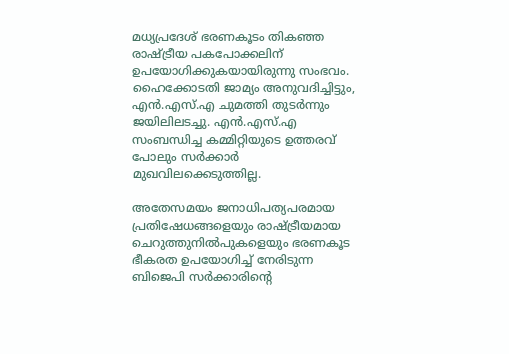മധ്യപ്രദേശ് ഭരണകൂടം തികഞ്ഞ രാഷ്ട്രീയ പകപോക്കലിന് ഉപയോഗിക്കുകയായിരുന്നു സംഭവം. ഹൈക്കോടതി ജാമ്യം അനുവദിച്ചിട്ടും, എന്‍.എസ്.എ ചുമത്തി തുടര്‍ന്നും ജയിലിലടച്ചു. എന്‍.എസ്.എ സംബന്ധിച്ച കമ്മിറ്റിയുടെ ഉത്തരവ് പോലും സര്‍ക്കാര്‍ മുഖവിലക്കെടുത്തില്ല.

അതേസമയം ജനാധിപത്യപരമായ പ്രതിഷേധങ്ങളെയും രാഷ്ട്രീയമായ ചെറുത്തുനില്‍പുകളെയും ഭരണകൂട ഭീകരത ഉപയോഗിച്ച് നേരിടുന്ന ബിജെപി സര്‍ക്കാരിന്റെ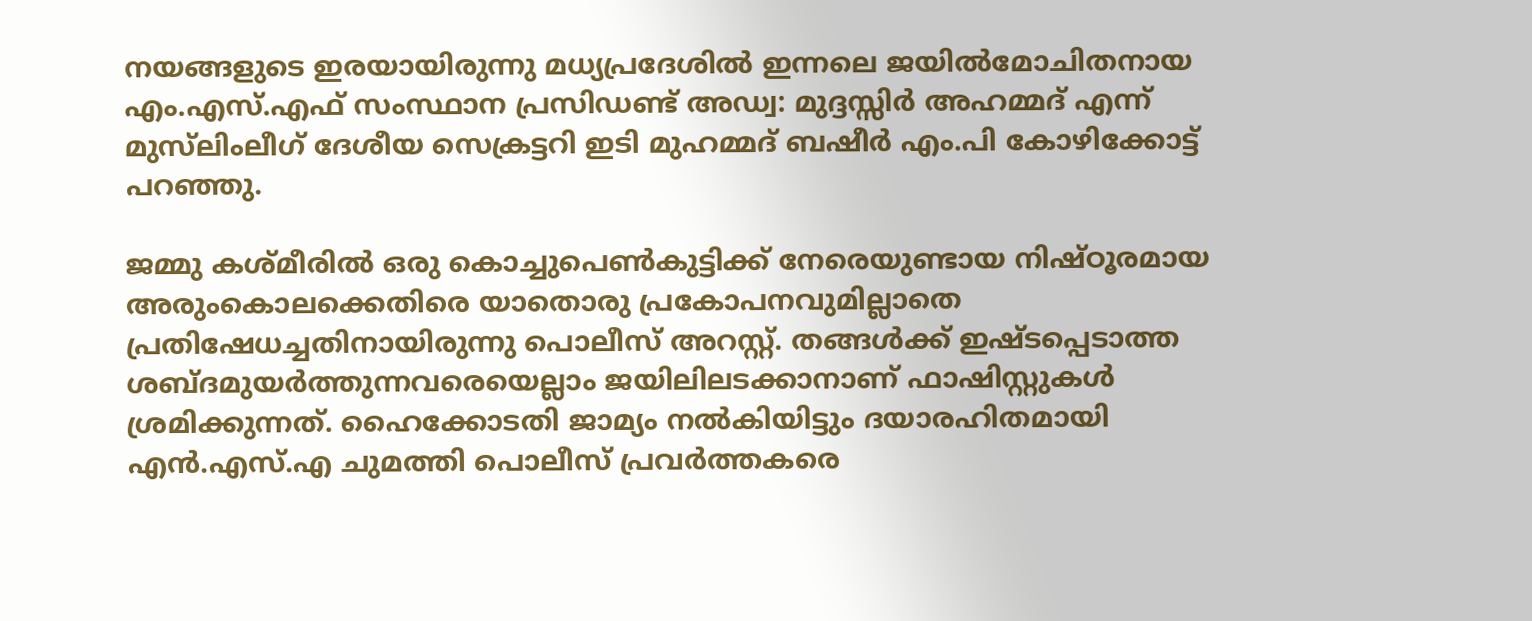നയങ്ങളുടെ ഇരയായിരുന്നു മധ്യപ്രദേശില്‍ ഇന്നലെ ജയില്‍മോചിതനായ എം.എസ്.എഫ് സംസ്ഥാന പ്രസിഡണ്ട് അഡ്വ: മുദ്ദസ്സിര്‍ അഹമ്മദ് എന്ന് മുസ്‌ലിംലീഗ് ദേശീയ സെക്രട്ടറി ഇടി മുഹമ്മദ് ബഷീര്‍ എം.പി കോഴിക്കോട്ട് പറഞ്ഞു.

ജമ്മു കശ്മീരില്‍ ഒരു കൊച്ചുപെണ്‍കുട്ടിക്ക് നേരെയുണ്ടായ നിഷ്ഠൂരമായ അരുംകൊലക്കെതിരെ യാതൊരു പ്രകോപനവുമില്ലാതെ പ്രതിഷേധച്ചതിനായിരുന്നു പൊലീസ് അറസ്റ്റ്. തങ്ങള്‍ക്ക് ഇഷ്ടപ്പെടാത്ത ശബ്ദമുയര്‍ത്തുന്നവരെയെല്ലാം ജയിലിലടക്കാനാണ് ഫാഷിസ്റ്റുകള്‍ ശ്രമിക്കുന്നത്. ഹൈക്കോടതി ജാമ്യം നല്‍കിയിട്ടും ദയാരഹിതമായി എന്‍.എസ്.എ ചുമത്തി പൊലീസ് പ്രവര്‍ത്തകരെ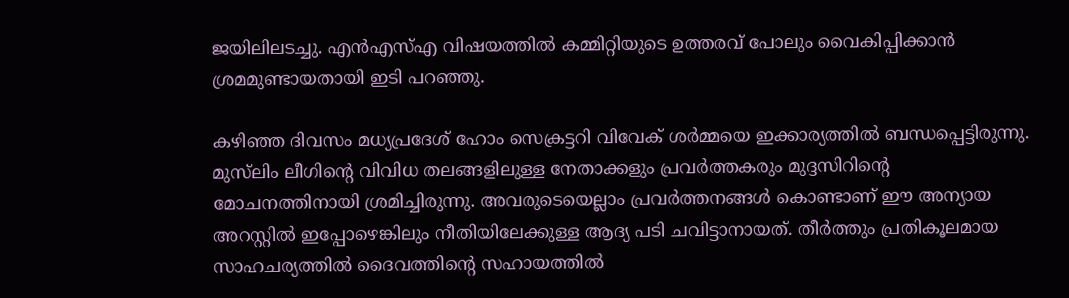ജയിലിലടച്ചു. എന്‍എസ്എ വിഷയത്തില്‍ കമ്മിറ്റിയുടെ ഉത്തരവ് പോലും വൈകിപ്പിക്കാന്‍ ശ്രമമുണ്ടായതായി ഇടി പറഞ്ഞു.

കഴിഞ്ഞ ദിവസം മധ്യപ്രദേശ് ഹോം സെക്രട്ടറി വിവേക് ശര്‍മ്മയെ ഇക്കാര്യത്തില്‍ ബന്ധപ്പെട്ടിരുന്നു. മുസ്‌ലിം ലീഗിന്റെ വിവിധ തലങ്ങളിലുള്ള നേതാക്കളും പ്രവര്‍ത്തകരും മുദ്ദസിറിന്റെ മോചനത്തിനായി ശ്രമിച്ചിരുന്നു. അവരുടെയെല്ലാം പ്രവര്‍ത്തനങ്ങള്‍ കൊണ്ടാണ് ഈ അന്യായ അറസ്റ്റില്‍ ഇപ്പോഴെങ്കിലും നീതിയിലേക്കുള്ള ആദ്യ പടി ചവിട്ടാനായത്. തീര്‍ത്തും പ്രതികൂലമായ സാഹചര്യത്തില്‍ ദൈവത്തിന്റെ സഹായത്തില്‍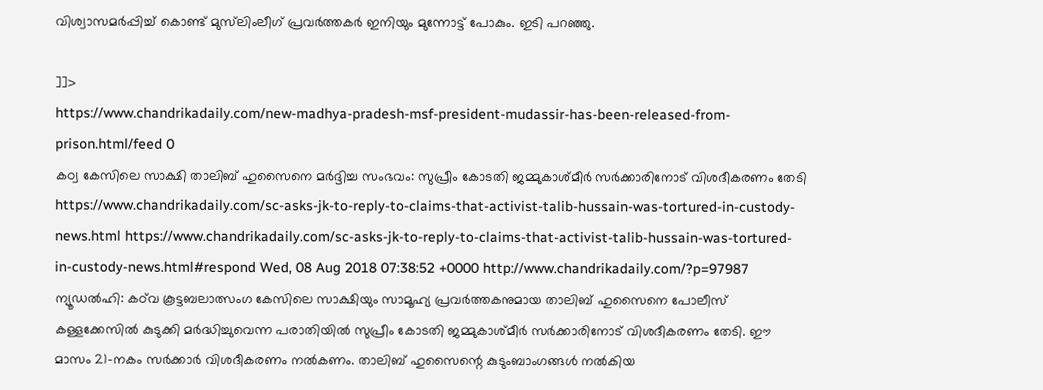വിശ്വാസമര്‍പ്പിച്ച് കൊണ്ട് മുസ്‌ലിംലീഗ് പ്രവര്‍ത്തകര്‍ ഇനിയും മുന്നോട്ട് പോകും. ഇടി പറഞ്ഞു.

]]>
https://www.chandrikadaily.com/new-madhya-pradesh-msf-president-mudassir-has-been-released-from-prison.html/feed 0
കഠ്വ കേസിലെ സാക്ഷി താലിബ് ഹുസൈനെ മര്‍ദ്ദിച്ച സംഭവം: സുപ്രീം കോടതി ജമ്മുകാശ്മീര്‍ സര്‍ക്കാരിനോട് വിശദീകരണം തേടി https://www.chandrikadaily.com/sc-asks-jk-to-reply-to-claims-that-activist-talib-hussain-was-tortured-in-custody-news.html https://www.chandrikadaily.com/sc-asks-jk-to-reply-to-claims-that-activist-talib-hussain-was-tortured-in-custody-news.html#respond Wed, 08 Aug 2018 07:38:52 +0000 http://www.chandrikadaily.com/?p=97987 ന്യൂഡല്‍ഹി: കഠ്‌വ കൂട്ടബലാത്സംഗ കേസിലെ സാക്ഷിയും സാമൂഹ്യ പ്രവര്‍ത്തകനുമായ താലിബ് ഹുസൈനെ പോലീസ് കള്ളക്കേസില്‍ കുടുക്കി മര്‍ദ്ധിച്ചുവെന്ന പരാതിയില്‍ സുപ്രീം കോടതി ജമ്മുകാശ്മീര്‍ സര്‍ക്കാരിനോട് വിശദീകരണം തേടി. ഈ മാസം 21-നകം സര്‍ക്കാര്‍ വിശദീകരണം നല്‍കണം. താലിബ് ഹുസൈന്റെ കുടുംബാംഗങ്ങള്‍ നല്‍കിയ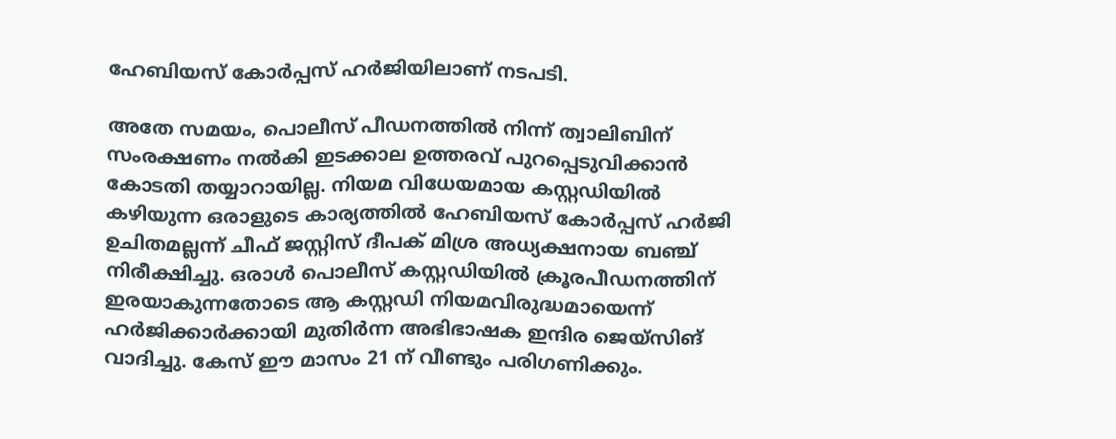ഹേബിയസ് കോര്‍പ്പസ് ഹര്‍ജിയിലാണ് നടപടി.

അതേ സമയം, പൊലീസ് പീഡനത്തില്‍ നിന്ന് ത്വാലിബിന് സംരക്ഷണം നല്‍കി ഇടക്കാല ഉത്തരവ് പുറപ്പെടുവിക്കാന്‍ കോടതി തയ്യാറായില്ല. നിയമ വിധേയമായ കസ്റ്റഡിയില്‍ കഴിയുന്ന ഒരാളുടെ കാര്യത്തില്‍ ഹേബിയസ് കോര്‍പ്പസ് ഹര്‍ജി ഉചിതമല്ലന്ന് ചീഫ് ജസ്റ്റിസ് ദീപക് മിശ്ര അധ്യക്ഷനായ ബഞ്ച് നിരീക്ഷിച്ചു. ഒരാള്‍ പൊലീസ് കസ്റ്റഡിയില്‍ ക്രൂരപീഡനത്തിന് ഇരയാകുന്നതോടെ ആ കസ്റ്റഡി നിയമവിരുദ്ധമായെന്ന് ഹര്‍ജിക്കാര്‍ക്കായി മുതിര്‍ന്ന അഭിഭാഷക ഇന്ദിര ജെയ്‌സിങ് വാദിച്ചു. കേസ് ഈ മാസം 21 ന് വീണ്ടും പരിഗണിക്കും.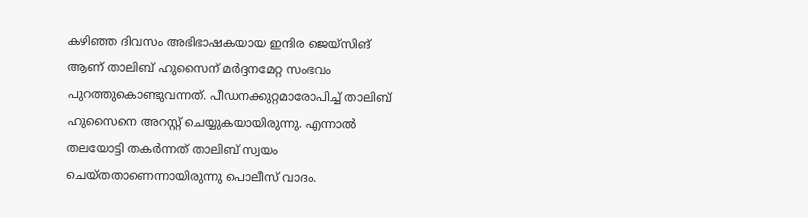കഴിഞ്ഞ ദിവസം അഭിഭാഷകയായ ഇന്ദിര ജെയ്‌സിങ് ആണ് താലിബ് ഹുസൈന് മര്‍ദ്ദനമേറ്റ സംഭവം പുറത്തുകൊണ്ടുവന്നത്. പീഡനക്കുറ്റമാരോപിച്ച് താലിബ് ഹുസൈനെ അറസ്റ്റ് ചെയ്യുകയായിരുന്നു. എന്നാല്‍ തലയോട്ടി തകര്‍ന്നത് താലിബ് സ്വയം ചെയ്തതാണെന്നായിരുന്നു പൊലീസ് വാദം.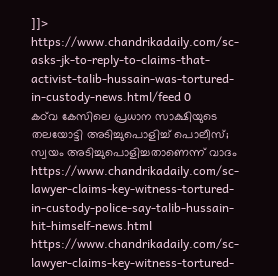]]>
https://www.chandrikadaily.com/sc-asks-jk-to-reply-to-claims-that-activist-talib-hussain-was-tortured-in-custody-news.html/feed 0
കഠ്‌വ കേസിലെ പ്രധാന സാക്ഷിയുടെ തലയോട്ടി അടിച്ചുപൊളിച്ച് പൊലീസ്; സ്വയം അടിച്ചുപൊളിച്ചതാണെന്ന് വാദം https://www.chandrikadaily.com/sc-lawyer-claims-key-witness-tortured-in-custody-police-say-talib-hussain-hit-himself-news.html https://www.chandrikadaily.com/sc-lawyer-claims-key-witness-tortured-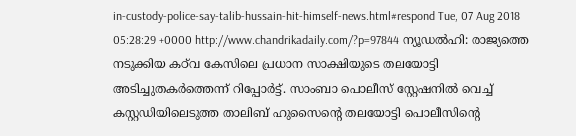in-custody-police-say-talib-hussain-hit-himself-news.html#respond Tue, 07 Aug 2018 05:28:29 +0000 http://www.chandrikadaily.com/?p=97844 ന്യൂഡല്‍ഹി: രാജ്യത്തെ നടുക്കിയ കഠ്‌വ കേസിലെ പ്രധാന സാക്ഷിയുടെ തലയോട്ടി അടിച്ചുതകര്‍ത്തെന്ന് റിപ്പോര്‍ട്ട്. സാംബാ പൊലീസ് സ്റ്റേഷനില്‍ വെച്ച് കസ്റ്റഡിയിലെടുത്ത താലിബ് ഹുസൈന്റെ തലയോട്ടി പൊലീസിന്റെ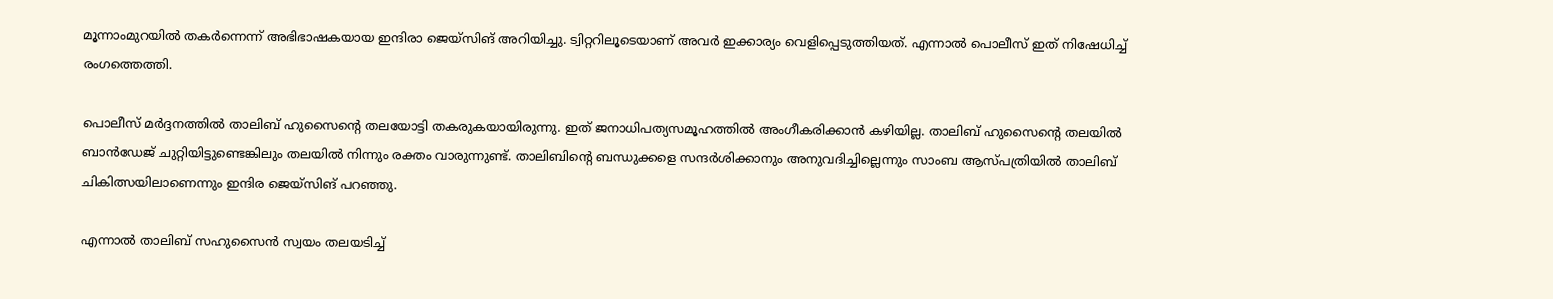മൂന്നാംമുറയില്‍ തകര്‍ന്നെന്ന് അഭിഭാഷകയായ ഇന്ദിരാ ജെയ്‌സിങ് അറിയിച്ചു. ട്വിറ്ററിലൂടെയാണ് അവര്‍ ഇക്കാര്യം വെളിപ്പെടുത്തിയത്. എന്നാല്‍ പൊലീസ് ഇത് നിഷേധിച്ച് രംഗത്തെത്തി.

പൊലീസ് മര്‍ദ്ദനത്തില്‍ താലിബ് ഹുസൈന്റെ തലയോട്ടി തകരുകയായിരുന്നു. ഇത് ജനാധിപത്യസമൂഹത്തില്‍ അംഗീകരിക്കാന്‍ കഴിയില്ല. താലിബ് ഹുസൈന്റെ തലയില്‍ ബാന്‍ഡേജ് ചുറ്റിയിട്ടുണ്ടെങ്കിലും തലയില്‍ നിന്നും രക്തം വാരുന്നുണ്ട്. താലിബിന്റെ ബന്ധുക്കളെ സന്ദര്‍ശിക്കാനും അനുവദിച്ചില്ലെന്നും സാംബ ആസ്പത്രിയില്‍ താലിബ് ചികിത്സയിലാണെന്നും ഇന്ദിര ജെയ്‌സിങ് പറഞ്ഞു.

എന്നാല്‍ താലിബ് സഹുസൈന്‍ സ്വയം തലയടിച്ച്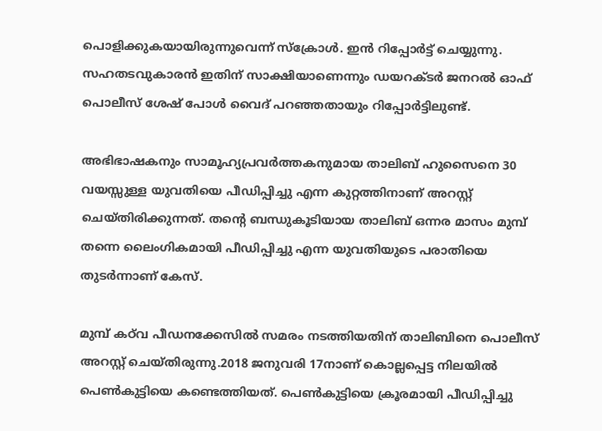പൊളിക്കുകയായിരുന്നുവെന്ന് സ്‌ക്രോള്‍. ഇന്‍ റിപ്പോര്‍ട്ട് ചെയ്യുന്നു. സഹതടവുകാരന്‍ ഇതിന് സാക്ഷിയാണെന്നും ഡയറക്ടര്‍ ജനറല്‍ ഓഫ് പൊലീസ് ശേഷ് പോള്‍ വൈദ് പറഞ്ഞതായും റിപ്പോര്‍ട്ടിലുണ്ട്.

അഭിഭാഷകനും സാമൂഹ്യപ്രവര്‍ത്തകനുമായ താലിബ് ഹുസൈനെ 30 വയസ്സുള്ള യുവതിയെ പീഡിപ്പിച്ചു എന്ന കുറ്റത്തിനാണ് അറസ്റ്റ് ചെയ്തിരിക്കുന്നത്. തന്റെ ബന്ധുകൂടിയായ താലിബ് ഒന്നര മാസം മുമ്പ് തന്നെ ലൈംഗികമായി പീഡിപ്പിച്ചു എന്ന യുവതിയുടെ പരാതിയെ തുടര്‍ന്നാണ് കേസ്.

മുമ്പ് കഠ്‌വ പീഡനക്കേസില്‍ സമരം നടത്തിയതിന് താലിബിനെ പൊലീസ് അറസ്റ്റ് ചെയ്തിരുന്നു.2018 ജനുവരി 17നാണ് കൊല്ലപ്പെട്ട നിലയില്‍ പെണ്‍കുട്ടിയെ കണ്ടെത്തിയത്. പെണ്‍കുട്ടിയെ ക്രൂരമായി പീഡിപ്പിച്ചു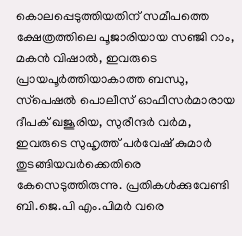കൊലപ്പെടുത്തിയതിന് സമീപത്തെ ക്ഷേത്രത്തിലെ പൂജാരിയായ സഞ്ജി റാം, മകന്‍ വിഷാല്‍, ഇവരുടെ പ്രായപൂര്‍ത്തിയാകാത്ത ബന്ധു, സ്‌പെഷല്‍ പൊലീസ് ഓഫീസര്‍മാരായ ദീപക് ഖജൂരിയ, സുരീന്ദര്‍ വര്‍മ, ഇവരുടെ സുഹൃത്ത് പര്‍വേഷ് കുമാര്‍ തുടങ്ങിയവര്‍ക്കെതിരെ കേസെടുത്തിരുന്നു. പ്രതികള്‍ക്കുവേണ്ടി ബി.ജെ.പി എം.പിമര്‍ വരെ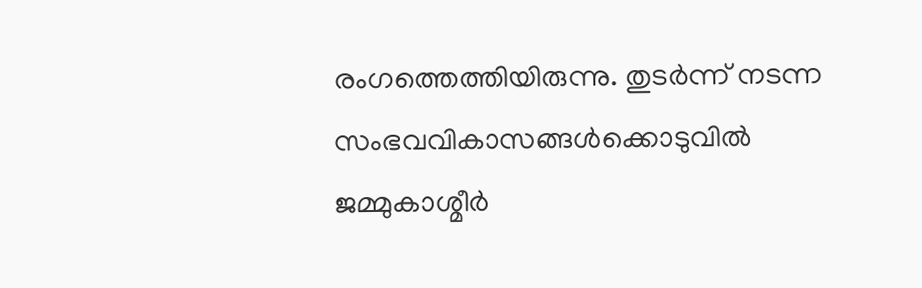രംഗത്തെത്തിയിരുന്നു. തുടര്‍ന്ന് നടന്ന സംഭവവികാസങ്ങള്‍ക്കൊടുവില്‍ ജമ്മുകാശ്മീര്‍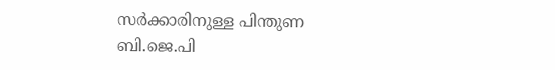സര്‍ക്കാരിനുള്ള പിന്തുണ ബി.ജെ.പി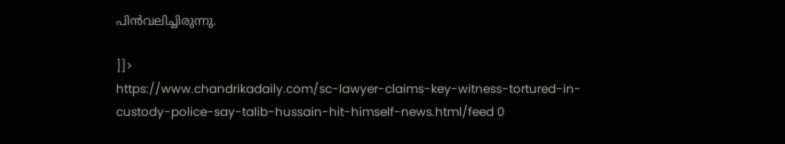പിന്‍വലിച്ചിരുന്നു.

]]>
https://www.chandrikadaily.com/sc-lawyer-claims-key-witness-tortured-in-custody-police-say-talib-hussain-hit-himself-news.html/feed 0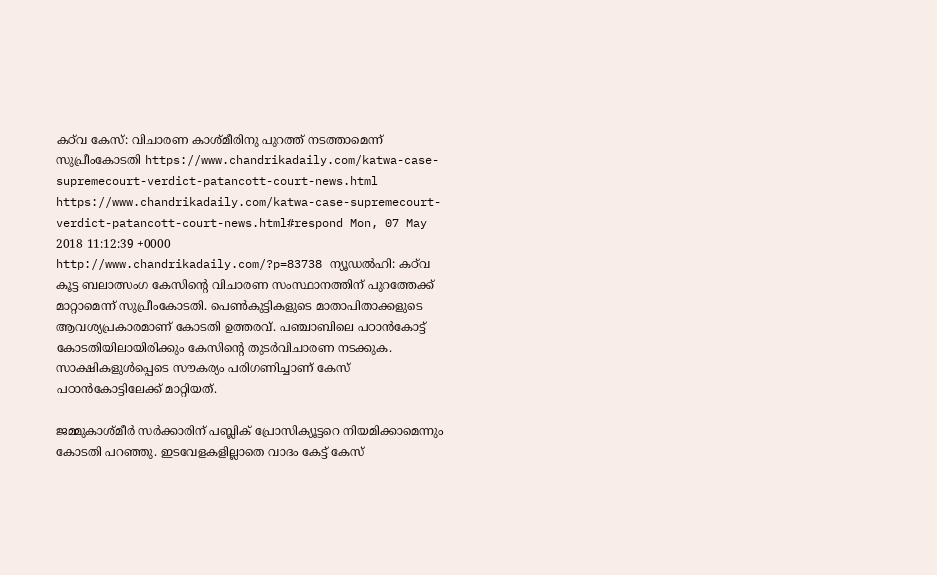കഠ്‌വ കേസ്: വിചാരണ കാശ്മീരിനു പുറത്ത് നടത്താമെന്ന് സുപ്രീംകോടതി https://www.chandrikadaily.com/katwa-case-supremecourt-verdict-patancott-court-news.html https://www.chandrikadaily.com/katwa-case-supremecourt-verdict-patancott-court-news.html#respond Mon, 07 May 2018 11:12:39 +0000 http://www.chandrikadaily.com/?p=83738 ന്യൂഡല്‍ഹി: കഠ്‌വ കൂട്ട ബലാത്സംഗ കേസിന്റെ വിചാരണ സംസ്ഥാനത്തിന് പുറത്തേക്ക് മാറ്റാമെന്ന് സുപ്രീംകോടതി. പെണ്‍കുട്ടികളുടെ മാതാപിതാക്കളുടെ ആവശ്യപ്രകാരമാണ് കോടതി ഉത്തരവ്. പഞ്ചാബിലെ പഠാന്‍കോട്ട് കോടതിയിലായിരിക്കും കേസിന്റെ തുടര്‍വിചാരണ നടക്കുക. സാക്ഷികളുള്‍പ്പെടെ സൗകര്യം പരിഗണിച്ചാണ് കേസ് പഠാന്‍കോട്ടിലേക്ക് മാറ്റിയത്.

ജമ്മുകാശ്മീര്‍ സര്‍ക്കാരിന് പബ്ലിക് പ്രോസിക്യൂട്ടറെ നിയമിക്കാമെന്നും കോടതി പറഞ്ഞു. ഇടവേളകളില്ലാതെ വാദം കേട്ട് കേസ്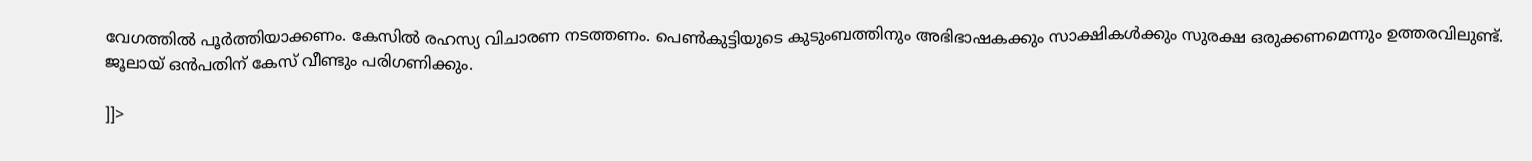വേഗത്തില്‍ പൂര്‍ത്തിയാക്കണം. കേസില്‍ രഹസ്യ വിചാരണ നടത്തണം. പെണ്‍കുട്ടിയുടെ കുടുംബത്തിനും അഭിഭാഷകക്കും സാക്ഷികള്‍ക്കും സുരക്ഷ ഒരുക്കണമെന്നും ഉത്തരവിലുണ്ട്. ജൂലായ് ഒന്‍പതിന് കേസ് വീണ്ടും പരിഗണിക്കും.

]]>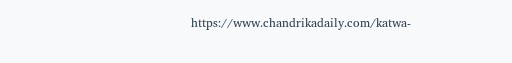https://www.chandrikadaily.com/katwa-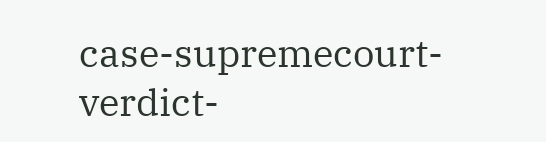case-supremecourt-verdict-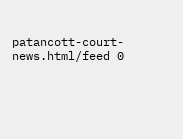patancott-court-news.html/feed 0